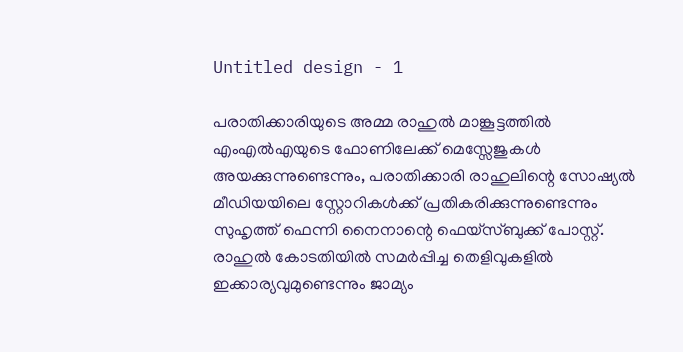Untitled design - 1

പരാതിക്കാരിയുടെ അമ്മ രാഹുൽ മാങ്കൂട്ടത്തിൽ എംഎൽഎയുടെ ഫോണിലേക്ക് മെസ്സേജുകൾ അയക്കുന്നുണ്ടെന്നും, പരാതിക്കാരി രാഹുലിന്റെ സോഷ്യൽ മീഡിയയിലെ സ്റ്റോറികൾക്ക് പ്രതികരിക്കുന്നുണ്ടെന്നും സുഹൃത്ത് ഫെന്നി നൈനാന്റെ ഫെയ്സ്ബുക്ക് പോസ്റ്റ്. രാഹുൽ കോടതിയിൽ സമർപ്പിച്ച തെളിവുകളിൽ ഇക്കാര്യവുമുണ്ടെന്നും ജാമ്യം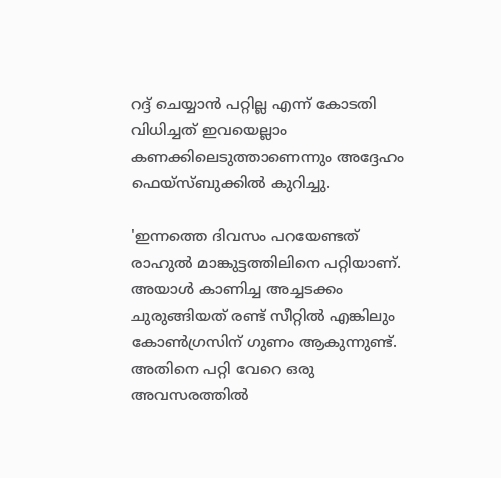റദ്ദ് ചെയ്യാൻ പറ്റില്ല എന്ന് കോടതി വിധിച്ചത് ഇവയെല്ലാം കണക്കിലെടുത്താണെന്നും അദ്ദേഹം ഫെയ്സ്ബുക്കിൽ കുറിച്ചു.

'ഇന്നത്തെ ദിവസം പറയേണ്ടത് രാഹുൽ മാങ്കുട്ടത്തിലിനെ പറ്റിയാണ്. അയാൾ കാണിച്ച അച്ചടക്കം ചുരുങ്ങിയത് രണ്ട് സീറ്റിൽ എങ്കിലും കോൺഗ്രസിന് ഗുണം ആകുന്നുണ്ട്. അതിനെ പറ്റി വേറെ ഒരു അവസരത്തിൽ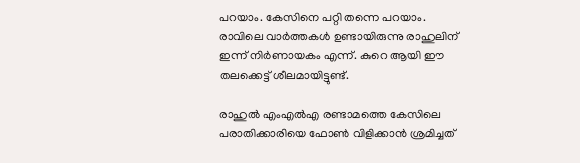പറയാം. കേസിനെ പറ്റി തന്നെ പറയാം. രാവിലെ വാർത്തകൾ ഉണ്ടായിരുന്നു രാഹുലിന് ഇന്ന് നിർണായകം എന്ന്. കുറെ ആയി ഈ തലക്കെട്ട് ശീലമായിട്ടുണ്ട്.

രാഹുൽ എംഎൽഎ രണ്ടാമത്തെ കേസിലെ പരാതിക്കാരിയെ ഫോൺ വിളിക്കാൻ ശ്രമിച്ചത്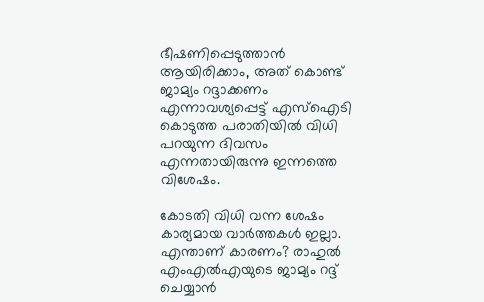ഭീഷണിപ്പെടുത്താൻ ആയിരിക്കാം, അത് കൊണ്ട് ജാമ്യം റദ്ദാക്കണം എന്നാവശ്യപ്പെട്ട് എസ്ഐടി കൊടുത്ത പരാതിയിൽ വിധി പറയുന്ന ദിവസം എന്നതായിരുന്നു ഇന്നത്തെ വിശേഷം.

കോടതി വിധി വന്ന ശേഷം കാര്യമായ വാർത്തകൾ ഇല്ലാ.  എന്താണ് കാരണം? രാഹുൽ എംഎൽഎയുടെ ജാമ്യം റദ്ദ് ചെയ്യാൻ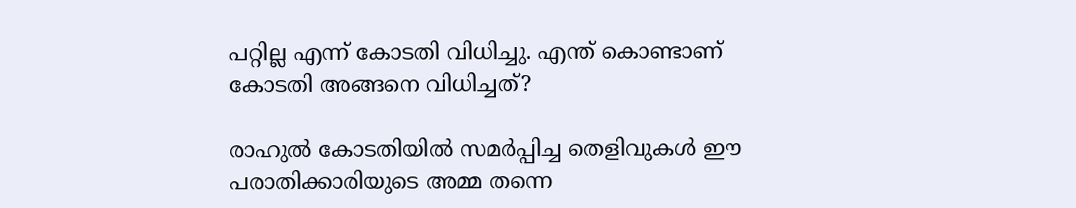പറ്റില്ല എന്ന് കോടതി വിധിച്ചു. എന്ത് കൊണ്ടാണ് കോടതി അങ്ങനെ വിധിച്ചത്?

രാഹുൽ കോടതിയിൽ സമർപ്പിച്ച തെളിവുകൾ ഈ പരാതിക്കാരിയുടെ അമ്മ തന്നെ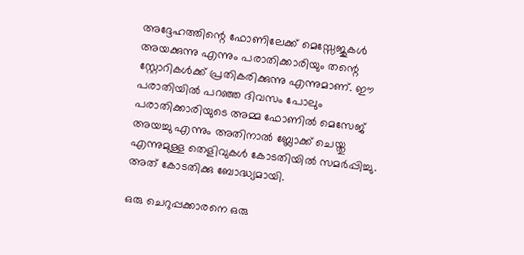അദ്ദേഹത്തിന്റെ ഫോണിലേക്ക് മെസ്സേജുകൾ അയക്കുന്നു എന്നും പരാതിക്കാരിയും തന്റെ സ്റ്റോറികൾക്ക് പ്രതികരിക്കുന്നു എന്നുമാണ്. ഈ പരാതിയിൽ പറഞ്ഞ ദിവസം പോലും പരാതിക്കാരിയുടെ അമ്മ ഫോണിൽ മെസേജ് അയച്ചു എന്നും അതിനാൽ ബ്ലോക്ക് ചെയ്തു എന്നുമുള്ള തെളിവുകൾ കോടതിയിൽ സമർപ്പിച്ചു. അത് കോടതിക്കു ബോദ്ധ്യമായി.

ഒരു ചെറുപ്പക്കാരനെ ഒരു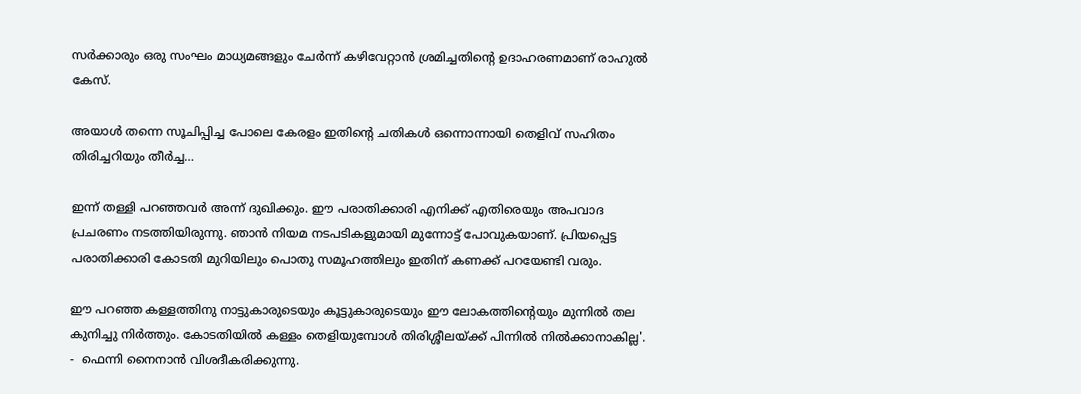സർക്കാരും ഒരു സംഘം മാധ്യമങ്ങളും ചേർന്ന് കഴിവേറ്റാൻ ശ്രമിച്ചതിന്റെ ഉദാഹരണമാണ് രാഹുൽ കേസ്.

അയാൾ തന്നെ സൂചിപ്പിച്ച പോലെ കേരളം ഇതിന്റെ ചതികൾ ഒന്നൊന്നായി തെളിവ് സഹിതം തിരിച്ചറിയും തീർച്ച…

ഇന്ന് തള്ളി പറഞ്ഞവർ അന്ന് ദുഖിക്കും. ഈ പരാതിക്കാരി എനിക്ക് എതിരെയും അപവാദ പ്രചരണം നടത്തിയിരുന്നു. ഞാൻ നിയമ നടപടികളുമായി മുന്നോട്ട് പോവുകയാണ്. പ്രിയപ്പെട്ട പരാതിക്കാരി കോടതി മുറിയിലും പൊതു സമൂഹത്തിലും ഇതിന് കണക്ക് പറയേണ്ടി വരും.

ഈ പറഞ്ഞ കള്ളത്തിനു നാട്ടുകാരുടെയും കൂട്ടുകാരുടെയും ഈ ലോകത്തിന്റെയും മുന്നിൽ തല കുനിച്ചു നിർത്തും. കോടതിയിൽ കള്ളം തെളിയുമ്പോൾ തിരിശ്ശീലയ്ക്ക് പിന്നിൽ നിൽക്കാനാകില്ല'. -  ഫെന്നി നൈനാൻ വിശദീകരിക്കുന്നു.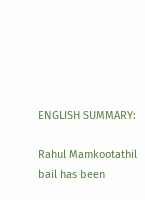ENGLISH SUMMARY:

Rahul Mamkootathil bail has been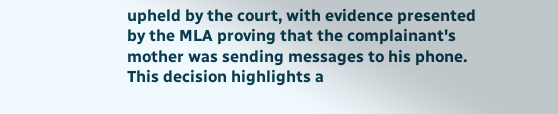upheld by the court, with evidence presented by the MLA proving that the complainant's mother was sending messages to his phone. This decision highlights a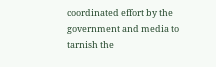coordinated effort by the government and media to tarnish the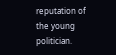reputation of the young politician.